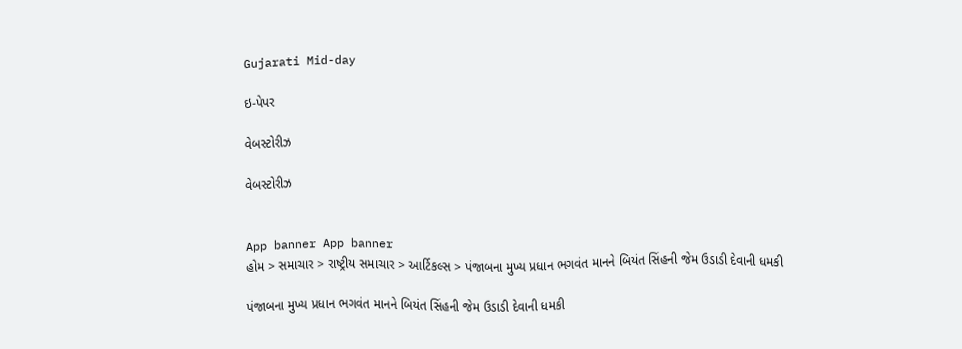Gujarati Mid-day

ઇ-પેપર

વેબસ્ટોરીઝ

વેબસ્ટોરીઝ


App banner App banner
હોમ > સમાચાર > રાષ્ટ્રીય સમાચાર > આર્ટિકલ્સ > પંજાબના મુખ્ય પ્રધાન ભગવંત માનને બિયંત સિંહની જેમ ઉડાડી દેવાની ધમકી

પંજાબના મુખ્ય પ્રધાન ભગવંત માનને બિયંત સિંહની જેમ ઉડાડી દેવાની ધમકી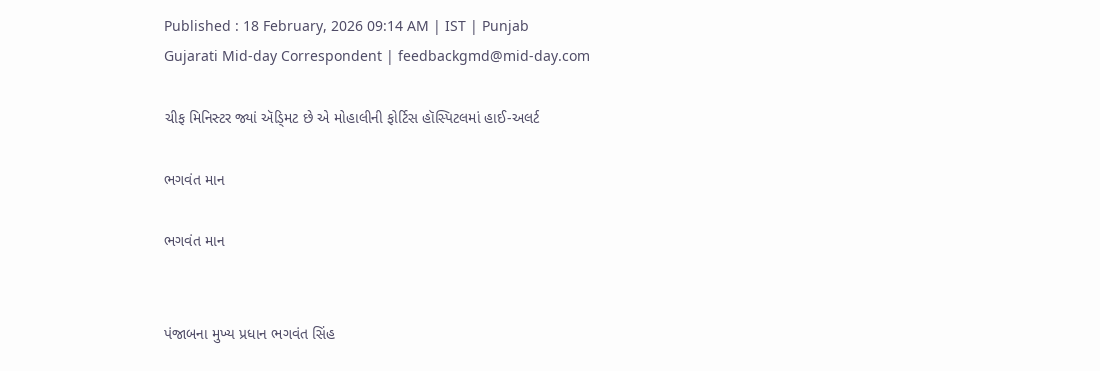Published : 18 February, 2026 09:14 AM | IST | Punjab
Gujarati Mid-day Correspondent | feedbackgmd@mid-day.com

ચીફ મિનિસ્ટર જ્યાં ઍડ્‍મિટ છે એ મોહાલીની ફોર્ટિસ હૉસ્પિટલમાં હાઈ-અલર્ટ

ભગવંત માન

ભગવંત માન


પંજાબના મુખ્ય પ્રધાન ભગવંત સિંહ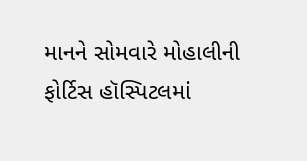માનને સોમવારે મોહાલીની ફોર્ટિસ હૉસ્પિટલમાં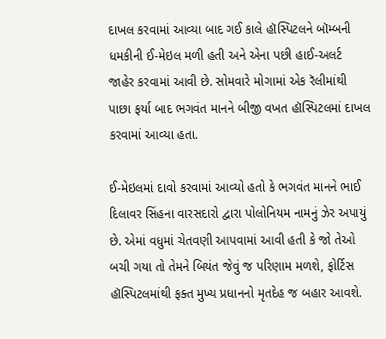દાખલ કરવામાં આવ્યા બાદ ગઈ કાલે હૉસ્પિટલને બૉમ્બની ધમકીની ઈ-મેઇલ મળી હતી અને એના પછી હાઈ-અલર્ટ જાહેર કરવામાં આવી છે. સોમવારે મોગામાં એક રૅલીમાંથી પાછા ફર્યા બાદ ભગવંત માનને બીજી વખત હૉસ્પિટલમાં દાખલ કરવામાં આવ્યા હતા.

ઈ-મેઇલમાં દાવો કરવામાં આવ્યો હતો કે ભગવંત માનને ભાઈ દિલાવર સિંહના વારસદારો દ્વારા પોલોનિયમ નામનું ઝેર અપાયું છે. એમાં વધુમાં ચેતવણી આપવામાં આવી હતી કે જો તેઓ બચી ગયા તો તેમને બિયંત જેવું જ પરિણામ મળશે, ફોર્ટિસ હૉસ્પિટલમાંથી ફક્ત મુખ્ય પ્રધાનનો મૃતદેહ જ બહાર આવશે.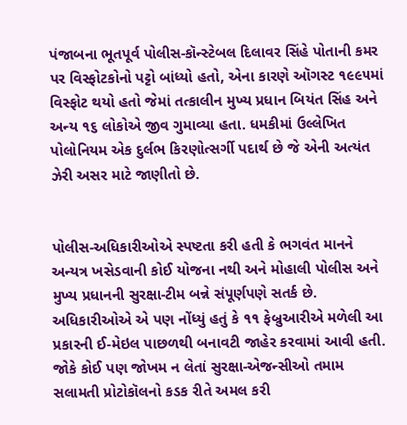પંજાબના ભૂતપૂર્વ પોલીસ-કૉન્સ્ટેબલ દિલાવર સિંહે પોતાની કમર પર વિસ્ફોટકોનો પટ્ટો બાંધ્યો હતો, એના કારણે ઑગસ્ટ ૧૯૯૫માં વિસ્ફોટ થયો હતો જેમાં તત્કાલીન મુખ્ય પ્રધાન બિયંત સિંહ અને અન્ય ૧૬ લોકોએ જીવ ગુમાવ્યા હતા. ધમકીમાં ઉલ્લેખિત પોલોનિયમ એક દુર્લભ કિરણોત્સર્ગી પદાર્થ છે જે એની અત્યંત ઝેરી અસર માટે જાણીતો છે.


પોલીસ-અધિકારીઓએ સ્પષ્ટતા કરી હતી કે ભગવંત માનને અન્યત્ર ખસેડવાની કોઈ યોજના નથી અને મોહાલી પોલીસ અને મુખ્ય પ્રધાનની સુરક્ષા-ટીમ બન્ને સંપૂર્ણપણે સતર્ક છે. અધિકારીઓએ એ પણ નોંધ્યું હતું કે ૧૧ ફેબ્રુઆરીએ મળેલી આ પ્રકારની ઈ-મેઇલ પાછળથી બનાવટી જાહેર કરવામાં આવી હતી. જોકે કોઈ પણ જોખમ ન લેતાં સુરક્ષા-એજન્સીઓ તમામ સલામતી પ્રોટોકૉલનો કડક રીતે અમલ કરી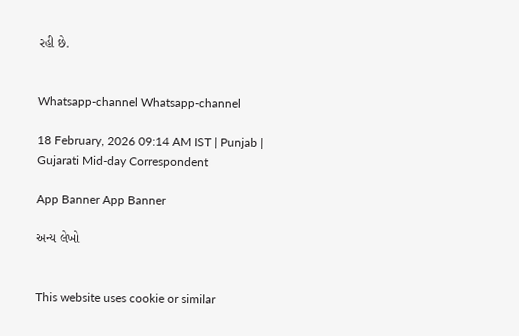રહી છે.


Whatsapp-channel Whatsapp-channel

18 February, 2026 09:14 AM IST | Punjab | Gujarati Mid-day Correspondent

App Banner App Banner

અન્ય લેખો


This website uses cookie or similar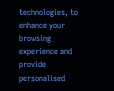technologies, to enhance your browsing experience and provide personalised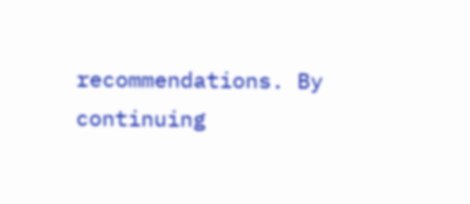recommendations. By continuing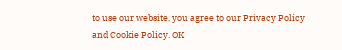to use our website, you agree to our Privacy Policy and Cookie Policy. OK